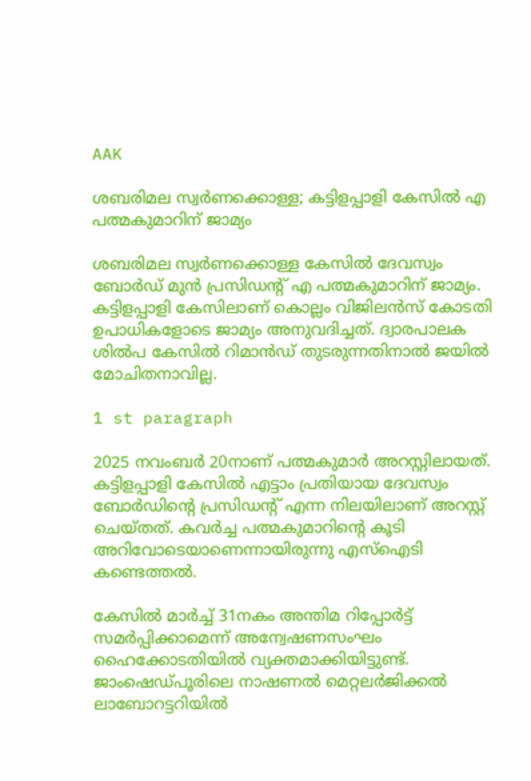AAK

ശബരിമല സ്വര്‍ണക്കൊള്ള; കട്ടിളപ്പാളി കേസില്‍ എ പത്മകുമാറിന് ജാമ്യം

ശബരിമല സ്വര്‍ണക്കൊള്ള കേസില്‍ ദേവസ്വം ബോര്‍ഡ് മുന്‍ പ്രസിഡന്റ് എ പത്മകുമാറിന് ജാമ്യം. കട്ടിളപ്പാളി കേസിലാണ് കൊല്ലം വിജിലന്‍സ് കോടതി ഉപാധികളോടെ ജാമ്യം അനുവദിച്ചത്. ദ്വാരപാലക ശില്‍പ കേസില്‍ റിമാന്‍ഡ് തുടരുന്നതിനാല്‍ ജയില്‍ മോചിതനാവില്ല.

1 st paragraph

2025 നവംബര്‍ 20നാണ് പത്മകുമാര്‍ അറസ്റ്റിലായത്. കട്ടിളപ്പാളി കേസില്‍ എട്ടാം പ്രതിയായ ദേവസ്വം ബോര്‍ഡിന്റെ പ്രസിഡന്റ് എന്ന നിലയിലാണ് അറസ്റ്റ് ചെയ്തത്. കവര്‍ച്ച പത്മകുമാറിന്റെ കൂടി അറിവോടെയാണെന്നായിരുന്നു എസ്‌ഐടി കണ്ടെത്തല്‍.

കേസില്‍ മാര്‍ച്ച് 31നകം അന്തിമ റിപ്പോര്‍ട്ട് സമര്‍പ്പിക്കാമെന്ന് അന്വേഷണസംഘം ഹൈക്കോടതിയില്‍ വ്യക്തമാക്കിയിട്ടുണ്ട്. ജാംഷെഡ്പൂരിലെ നാഷണല്‍ മെറ്റലര്‍ജിക്കല്‍ ലാബോറട്ടറിയില്‍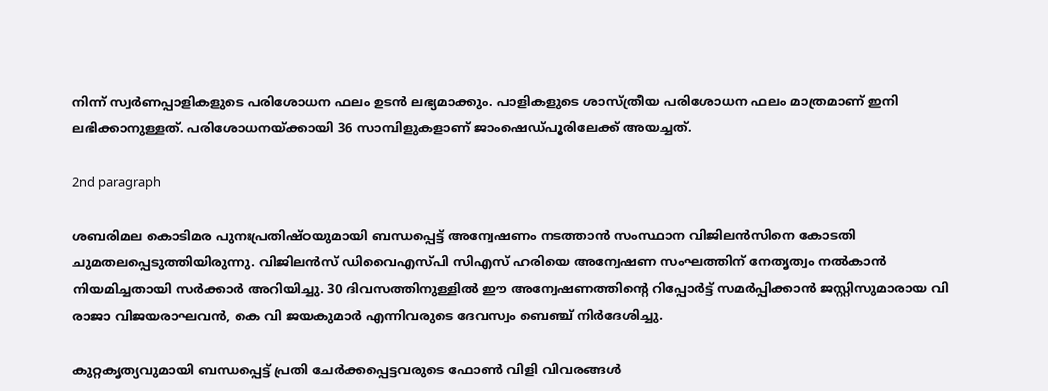നിന്ന് സ്വര്‍ണപ്പാളികളുടെ പരിശോധന ഫലം ഉടന്‍ ലഭ്യമാക്കും. പാളികളുടെ ശാസ്ത്രീയ പരിശോധന ഫലം മാത്രമാണ് ഇനി ലഭിക്കാനുള്ളത്. പരിശോധനയ്ക്കായി 36 സാമ്പിളുകളാണ് ജാംഷെഡ്പൂരിലേക്ക് അയച്ചത്.

2nd paragraph

ശബരിമല കൊടിമര പുനഃപ്രതിഷ്ഠയുമായി ബന്ധപ്പെട്ട് അന്വേഷണം നടത്താന്‍ സംസ്ഥാന വിജിലന്‍സിനെ കോടതി ചുമതലപ്പെടുത്തിയിരുന്നു. വിജിലന്‍സ് ഡിവൈഎസ്പി സിഎസ് ഹരിയെ അന്വേഷണ സംഘത്തിന് നേതൃത്വം നല്‍കാന്‍ നിയമിച്ചതായി സര്‍ക്കാര്‍ അറിയിച്ചു. 30 ദിവസത്തിനുള്ളില്‍ ഈ അന്വേഷണത്തിന്റെ റിപ്പോര്‍ട്ട് സമര്‍പ്പിക്കാന്‍ ജസ്റ്റിസുമാരായ വി രാജാ വിജയരാഘവന്‍, കെ വി ജയകുമാര്‍ എന്നിവരുടെ ദേവസ്വം ബെഞ്ച് നിര്‍ദേശിച്ചു.

കുറ്റകൃത്യവുമായി ബന്ധപ്പെട്ട് പ്രതി ചേര്‍ക്കപ്പെട്ടവരുടെ ഫോണ്‍ വിളി വിവരങ്ങള്‍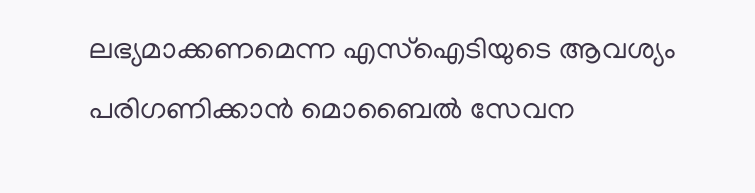ലഭ്യമാക്കണമെന്ന എസ്ഐടിയുടെ ആവശ്യം പരിഗണിക്കാന്‍ മൊബൈല്‍ സേവന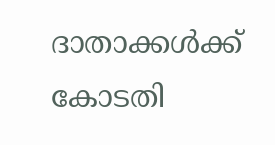ദാതാക്കള്‍ക്ക് കോടതി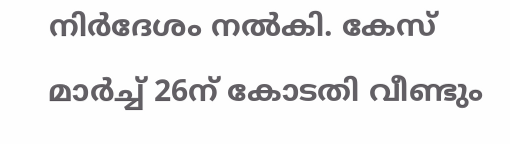നിര്‍ദേശം നല്‍കി. കേസ് മാര്‍ച്ച് 26ന് കോടതി വീണ്ടും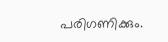പരിഗണിക്കും.